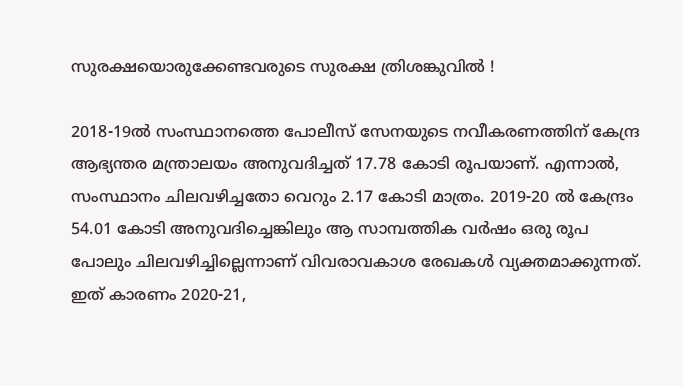സുരക്ഷയൊരുക്കേണ്ടവരുടെ സുരക്ഷ ത്രിശങ്കുവില്‍ !

2018-19ല്‍ സംസ്ഥാനത്തെ പോലീസ് സേനയുടെ നവീകരണത്തിന് കേന്ദ്ര ആഭ്യന്തര മന്ത്രാലയം അനുവദിച്ചത് 17.78 കോടി രൂപയാണ്. എന്നാല്‍, സംസ്ഥാനം ചിലവഴിച്ചതോ വെറും 2.17 കോടി മാത്രം. 2019-20 ല്‍ കേന്ദ്രം 54.01 കോടി അനുവദിച്ചെങ്കിലും ആ സാമ്പത്തിക വര്‍ഷം ഒരു രൂപ പോലും ചിലവഴിച്ചില്ലെന്നാണ് വിവരാവകാശ രേഖകള്‍ വ്യക്തമാക്കുന്നത്. ഇത് കാരണം 2020-21,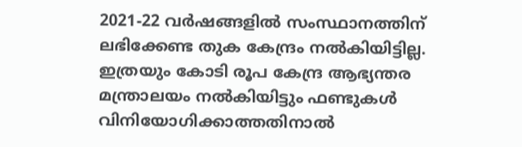2021-22 വര്‍ഷങ്ങളില്‍ സംസ്ഥാനത്തിന് ലഭിക്കേണ്ട തുക കേന്ദ്രം നല്‍കിയിട്ടില്ല. ഇത്രയും കോടി രൂപ കേന്ദ്ര ആഭ്യന്തര മന്ത്രാലയം നല്‍കിയിട്ടും ഫണ്ടുകള്‍ വിനിയോഗിക്കാത്തതിനാല്‍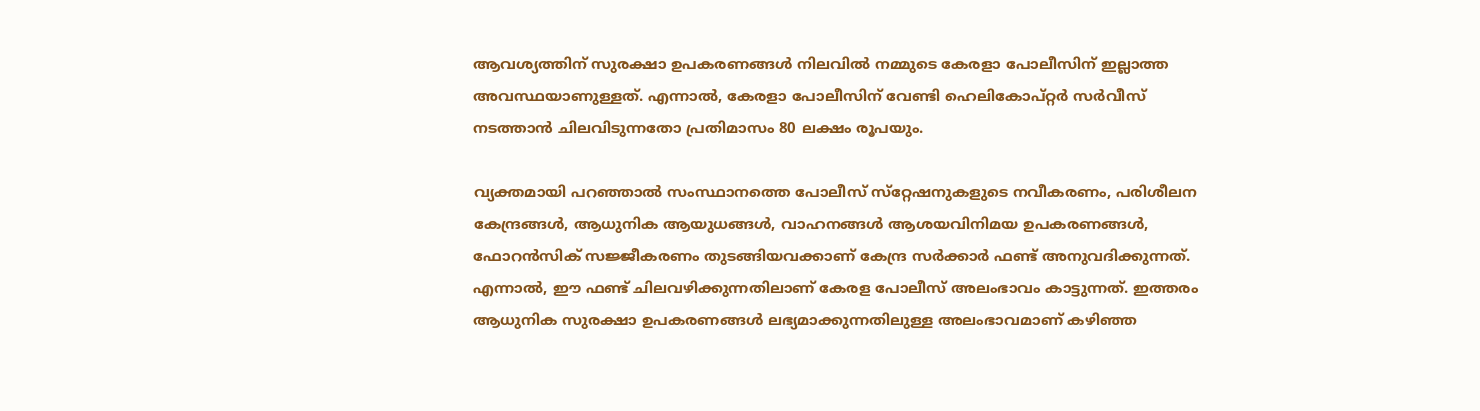ആവശ്യത്തിന് സുരക്ഷാ ഉപകരണങ്ങള്‍ നിലവില്‍ നമ്മുടെ കേരളാ പോലീസിന് ഇല്ലാത്ത അവസ്ഥയാണുള്ളത്. എന്നാല്‍, കേരളാ പോലീസിന് വേണ്ടി ഹെലികോപ്റ്റര്‍ സര്‍വീസ് നടത്താന്‍ ചിലവിടുന്നതോ പ്രതിമാസം 80 ലക്ഷം രൂപയും.

വ്യക്തമായി പറഞ്ഞാല്‍ സംസ്ഥാനത്തെ പോലീസ് സ്‌റ്റേഷനുകളുടെ നവീകരണം, പരിശീലന കേന്ദ്രങ്ങള്‍, ആധുനിക ആയുധങ്ങള്‍, വാഹനങ്ങള്‍ ആശയവിനിമയ ഉപകരണങ്ങള്‍, ഫോറന്‍സിക് സജ്ജീകരണം തുടങ്ങിയവക്കാണ് കേന്ദ്ര സര്‍ക്കാര്‍ ഫണ്ട് അനുവദിക്കുന്നത്. എന്നാല്‍, ഈ ഫണ്ട് ചിലവഴിക്കുന്നതിലാണ് കേരള പോലീസ് അലംഭാവം കാട്ടുന്നത്. ഇത്തരം ആധുനിക സുരക്ഷാ ഉപകരണങ്ങള്‍ ലഭ്യമാക്കുന്നതിലുള്ള അലംഭാവമാണ് കഴിഞ്ഞ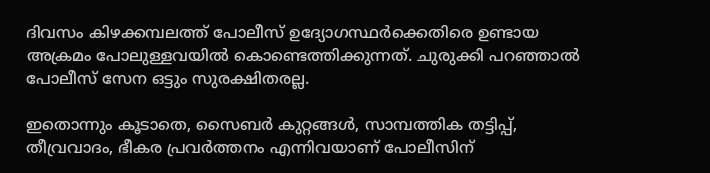ദിവസം കിഴക്കമ്പലത്ത് പോലീസ് ഉദ്യോഗസ്ഥര്‍ക്കെതിരെ ഉണ്ടായ അക്രമം പോലുള്ളവയില്‍ കൊണ്ടെത്തിക്കുന്നത്. ചുരുക്കി പറഞ്ഞാല്‍ പോലീസ് സേന ഒട്ടും സുരക്ഷിതരല്ല.

ഇതൊന്നും കൂടാതെ, സൈബര്‍ കുറ്റങ്ങള്‍, സാമ്പത്തിക തട്ടിപ്പ്, തീവ്രവാദം, ഭീകര പ്രവര്‍ത്തനം എന്നിവയാണ് പോലീസിന്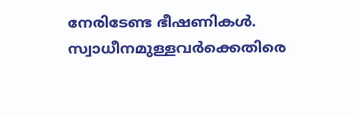നേരിടേണ്ട ഭീഷണികള്‍. സ്വാധീനമുള്ളവര്‍ക്കെതിരെ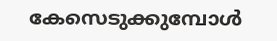കേസെടുക്കുമ്പോള്‍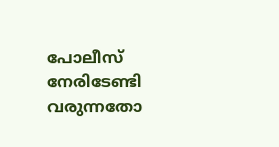പോലീസ് നേരിടേണ്ടി വരുന്നതോ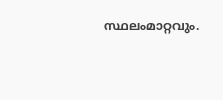സ്ഥലംമാറ്റവും.